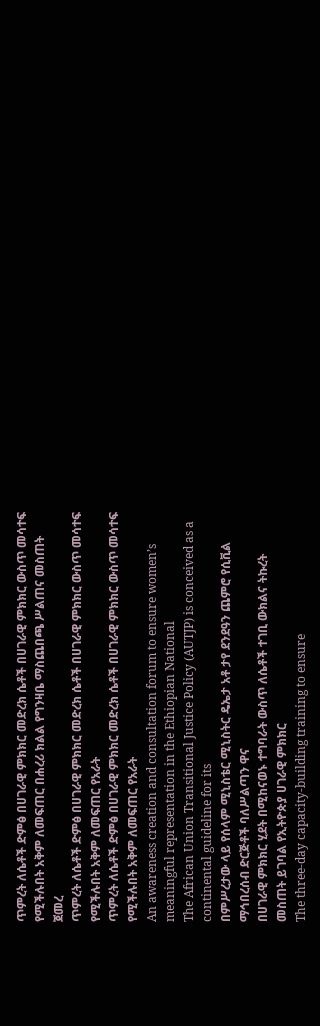ጥምረት ለሴቶች ድምፅ በሀገራዊ ምክክር መድረክ ሴቶች በሀገራዊ ምክክር ውስጥ መሳተፍ የሚችሉበት አቅም ለመፍጠር በሐረሪ ክልል የግንዛቤ ማስጨበጫ ሥልጠና መስጠት ጀመረ
ጥምረት ለሴቶች ድምፅ በሀገራዊ ምክክር መድረክ ሴቶች በሀገራዊ ምክክር ውስጥ መሳተፍ የሚችሉበት አቅም ለመፍጠር የአራት
ጥምረት ለሴቶች ድምፅ በሀገራዊ ምክክር መድረክ ሴቶች በሀገራዊ ምክክር ውስጥ መሳተፍ የሚችሉበት አቅም ለመፍጠር የአራት
An awareness creation and consultation forum to ensure women’s meaningful representation in the Ethiopian National
The African Union Transitional Justice Policy (AUTJP) is conceived as a continental guideline for its
በምሥረታው ላይ የሰላም ሚኒስቴር ሚኒስትር ዴኤታ አቶ ታየ ደንደዓን ጨምሮ የሲቪል ማኅበረሰብ ድርጅቶች ባለሥልጣን ዋና
በሀገራዊ ምክክር ሂደት በሚከናወኑ ተግባራት ውስጥ ለሴቶች ተገቢ ውክልና ትኩረት መስጠት ይገባል የኢትዮጵያ ሀገራዊ ምክክር
The three-day capacity-building training to ensure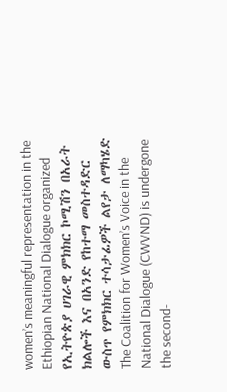women’s meaningful representation in the Ethiopian National Dialogue organized
የኢትዮጵያ ሀገራዊ ምክክር ኮሚሽን በአራት ክልሎች እና በአንድ የከተማ መስተዳድር ውስጥ የምክክር ተሳታፊዎች ልየታ ለማካሄድ
The Coalition for Women’s Voice in the National Dialogue (CWVND) is undergone the second-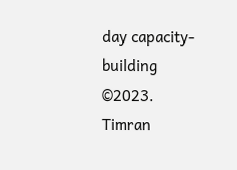day capacity-building
©2023. Timran